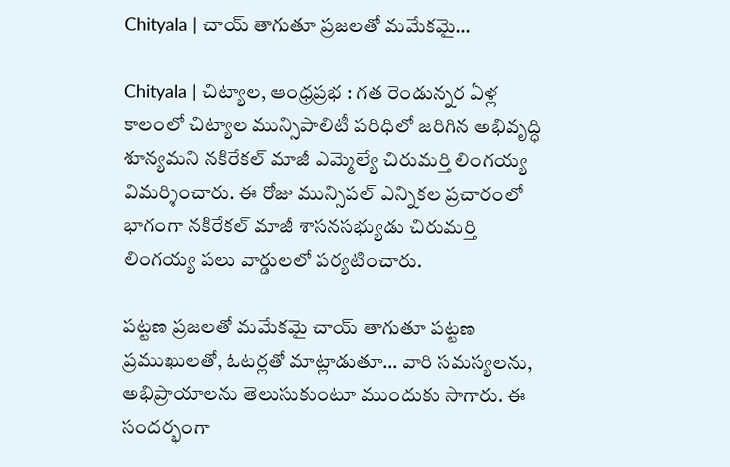Chityala | చాయ్ తాగుతూ ప్రజలతో మమేకమై…

Chityala | చిట్యాల, ఆంధ్రప్రభ : గత రెండున్నర ఏళ్ల కాలంలో చిట్యాల మున్సిపాలిటీ పరిధిలో జరిగిన అభివృద్ధి శూన్యమని నకిరేకల్ మాజీ ఎమ్మెల్యే చిరుమర్తి లింగయ్య విమర్శించారు. ఈ రోజు మున్సిపల్ ఎన్నికల ప్రచారంలో భాగంగా నకిరేకల్ మాజీ శాసనసభ్యుడు చిరుమర్తి లింగయ్య పలు వార్డులలో పర్యటించారు.

పట్టణ ప్రజలతో మమేకమై చాయ్ తాగుతూ పట్టణ ప్రముఖులతో, ఓటర్లతో మాట్లాడుతూ… వారి సమస్యలను, అభిప్రాయాలను తెలుసుకుంటూ ముందుకు సాగారు. ఈ సందర్భంగా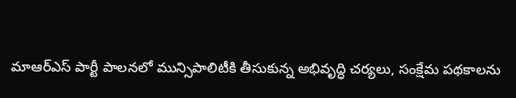మాఆర్ఎస్ పార్టీ పాలనలో మున్సిపాలిటీకి తీసుకున్న అభివృద్ధి చర్యలు, సంక్షేమ పథకాలను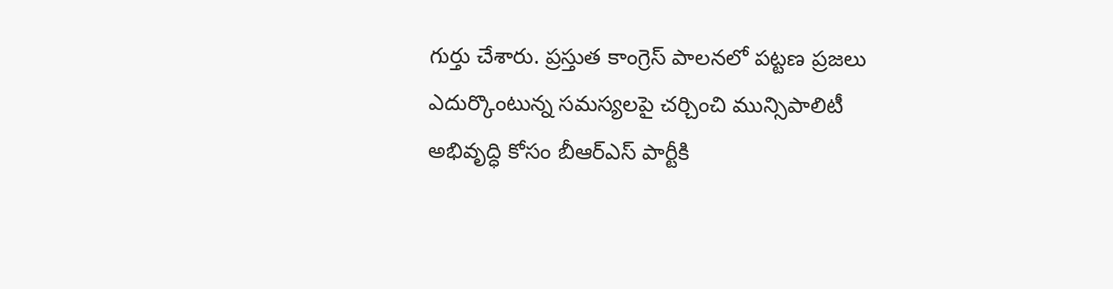గుర్తు చేశారు. ప్రస్తుత కాంగ్రెస్ పాలనలో పట్టణ ప్రజలు ఎదుర్కొంటున్న సమస్యలపై చర్చించి మున్సిపాలిటీ అభివృద్ధి కోసం బీఆర్ఎస్ పార్టీకి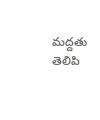మద్దతు తెలిపి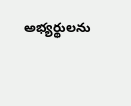అభ్యర్థులను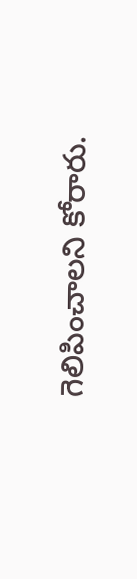గెలిపించాలని కోరారు.